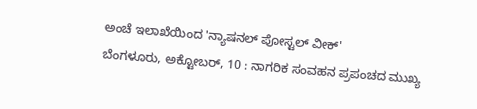ಅಂಚೆ ಇಲಾಖೆಯಿಂದ 'ನ್ಯಾಷನಲ್ ಪೋಸ್ಟಲ್ ವೀಕ್'
ಬೆಂಗಳೂರು, ಅಕ್ಟೋಬರ್, 10 : ನಾಗರಿಕ ಸಂವಹನ ಪ್ರಪಂಚದ ಮುಖ್ಯ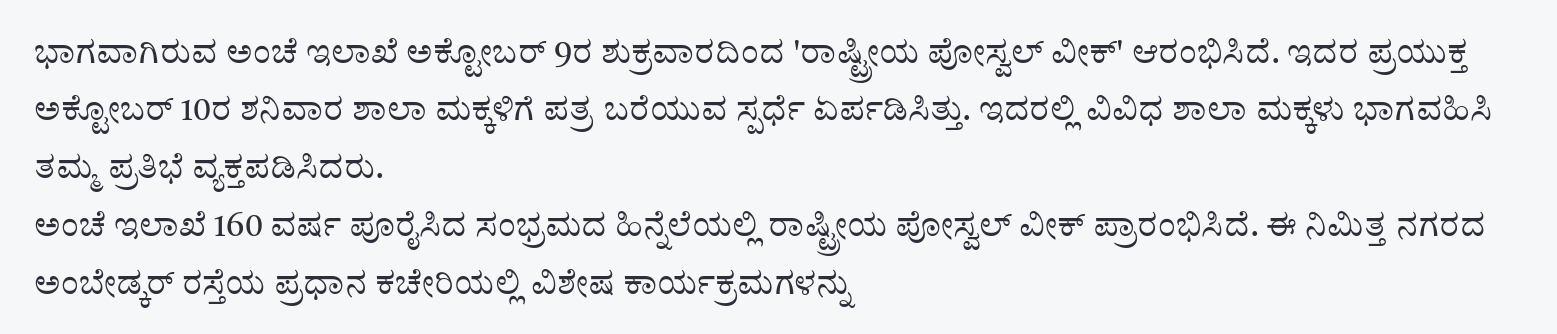ಭಾಗವಾಗಿರುವ ಅಂಚೆ ಇಲಾಖೆ ಅಕ್ಟೋಬರ್ 9ರ ಶುಕ್ರವಾರದಿಂದ 'ರಾಷ್ಟ್ರೀಯ ಪೋಸ್ವಲ್ ವೀಕ್' ಆರಂಭಿಸಿದೆ. ಇದರ ಪ್ರಯುಕ್ತ ಅಕ್ಟೋಬರ್ 10ರ ಶನಿವಾರ ಶಾಲಾ ಮಕ್ಕಳಿಗೆ ಪತ್ರ ಬರೆಯುವ ಸ್ಪರ್ಧೆ ಏರ್ಪಡಿಸಿತ್ತು. ಇದರಲ್ಲಿ ವಿವಿಧ ಶಾಲಾ ಮಕ್ಕಳು ಭಾಗವಹಿಸಿ ತಮ್ಮ ಪ್ರತಿಭೆ ವ್ಯಕ್ತಪಡಿಸಿದರು.
ಅಂಚೆ ಇಲಾಖೆ 160 ವರ್ಷ ಪೂರೈಸಿದ ಸಂಭ್ರಮದ ಹಿನ್ನೆಲೆಯಲ್ಲಿ ರಾಷ್ಟ್ರೀಯ ಪೋಸ್ವಲ್ ವೀಕ್ ಪ್ರಾರಂಭಿಸಿದೆ. ಈ ನಿಮಿತ್ತ ನಗರದ ಅಂಬೇಡ್ಕರ್ ರಸ್ತೆಯ ಪ್ರಧಾನ ಕಚೇರಿಯಲ್ಲಿ ವಿಶೇಷ ಕಾರ್ಯಕ್ರಮಗಳನ್ನು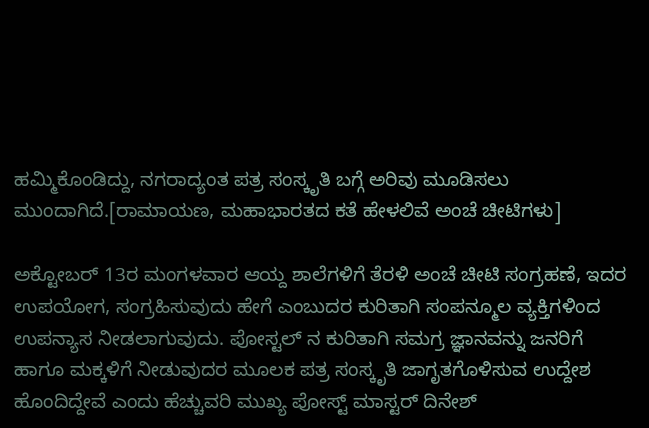ಹಮ್ಮಿಕೊಂಡಿದ್ದು, ನಗರಾದ್ಯಂತ ಪತ್ರ ಸಂಸ್ಕೃತಿ ಬಗ್ಗೆ ಅರಿವು ಮೂಡಿಸಲು ಮುಂದಾಗಿದೆ.[ರಾಮಾಯಣ, ಮಹಾಭಾರತದ ಕತೆ ಹೇಳಲಿವೆ ಅಂಚೆ ಚೀಟಿಗಳು]

ಅಕ್ಟೋಬರ್ 13ರ ಮಂಗಳವಾರ ಆಯ್ದ ಶಾಲೆಗಳಿಗೆ ತೆರಳಿ ಅಂಚೆ ಚೀಟಿ ಸಂಗ್ರಹಣೆ, ಇದರ ಉಪಯೋಗ, ಸಂಗ್ರಹಿಸುವುದು ಹೇಗೆ ಎಂಬುದರ ಕುರಿತಾಗಿ ಸಂಪನ್ಮೂಲ ವ್ಯಕ್ತಿಗಳಿಂದ ಉಪನ್ಯಾಸ ನೀಡಲಾಗುವುದು. ಪೋಸ್ಟಲ್ ನ ಕುರಿತಾಗಿ ಸಮಗ್ರ ಜ್ಞಾನವನ್ನು ಜನರಿಗೆ ಹಾಗೂ ಮಕ್ಕಳಿಗೆ ನೀಡುವುದರ ಮೂಲಕ ಪತ್ರ ಸಂಸ್ಕೃತಿ ಜಾಗೃತಗೊಳಿಸುವ ಉದ್ದೇಶ ಹೊಂದಿದ್ದೇವೆ ಎಂದು ಹೆಚ್ಚುವರಿ ಮುಖ್ಯ ಪೋಸ್ಟ್ ಮಾಸ್ಟರ್ ದಿನೇಶ್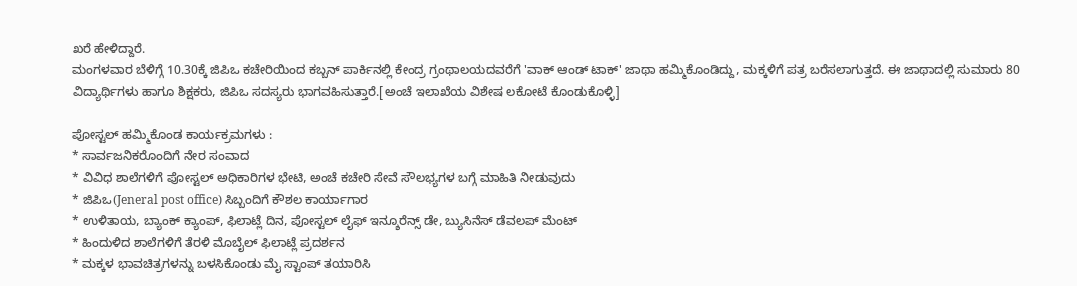ಖರೆ ಹೇಳಿದ್ದಾರೆ.
ಮಂಗಳವಾರ ಬೆಳಿಗ್ಗೆ 10.30ಕ್ಕೆ ಜಿಪಿಒ ಕಚೇರಿಯಿಂದ ಕಬ್ಬನ್ ಪಾರ್ಕಿನಲ್ಲಿ ಕೇಂದ್ರ ಗ್ರಂಥಾಲಯದವರೆಗೆ 'ವಾಕ್ ಆಂಡ್ ಟಾಕ್' ಜಾಥಾ ಹಮ್ಮಿಕೊಂಡಿದ್ದು, ಮಕ್ಕಳಿಗೆ ಪತ್ರ ಬರೆಸಲಾಗುತ್ತದೆ. ಈ ಜಾಥಾದಲ್ಲಿ ಸುಮಾರು 80 ವಿದ್ಯಾರ್ಥಿಗಳು ಹಾಗೂ ಶಿಕ್ಷಕರು, ಜಿಪಿಒ ಸದಸ್ಯರು ಭಾಗವಹಿಸುತ್ತಾರೆ.[ಅಂಚೆ ಇಲಾಖೆಯ ವಿಶೇಷ ಲಕೋಟೆ ಕೊಂಡುಕೊಳ್ಳಿ]

ಪೋಸ್ಟಲ್ ಹಮ್ಮಿಕೊಂಡ ಕಾರ್ಯಕ್ರಮಗಳು :
* ಸಾರ್ವಜನಿಕರೊಂದಿಗೆ ನೇರ ಸಂವಾದ
* ವಿವಿಧ ಶಾಲೆಗಳಿಗೆ ಪೋಸ್ಟಲ್ ಅಧಿಕಾರಿಗಳ ಭೇಟಿ, ಅಂಚೆ ಕಚೇರಿ ಸೇವೆ ಸೌಲಭ್ಯಗಳ ಬಗ್ಗೆ ಮಾಹಿತಿ ನೀಡುವುದು
* ಜಿಪಿಒ(Jeneral post office) ಸಿಬ್ಬಂದಿಗೆ ಕೌಶಲ ಕಾರ್ಯಾಗಾರ
* ಉಳಿತಾಯ, ಬ್ಯಾಂಕ್ ಕ್ಯಾಂಪ್, ಫಿಲಾಟ್ಲೆ ದಿನ, ಪೋಸ್ಟಲ್ ಲೈಫ್ ಇನ್ಶೂರೆನ್ಸ್ ಡೇ, ಬ್ಯುಸಿನೆಸ್ ಡೆವಲಪ್ ಮೆಂಟ್
* ಹಿಂದುಳಿದ ಶಾಲೆಗಳಿಗೆ ತೆರಳಿ ಮೊಬೈಲ್ ಫಿಲಾಟ್ಲೆ ಪ್ರದರ್ಶನ
* ಮಕ್ಕಳ ಭಾವಚಿತ್ರಗಳನ್ನು ಬಳಸಿಕೊಂಡು ಮೈ ಸ್ಟಾಂಪ್ ತಯಾರಿಸಿ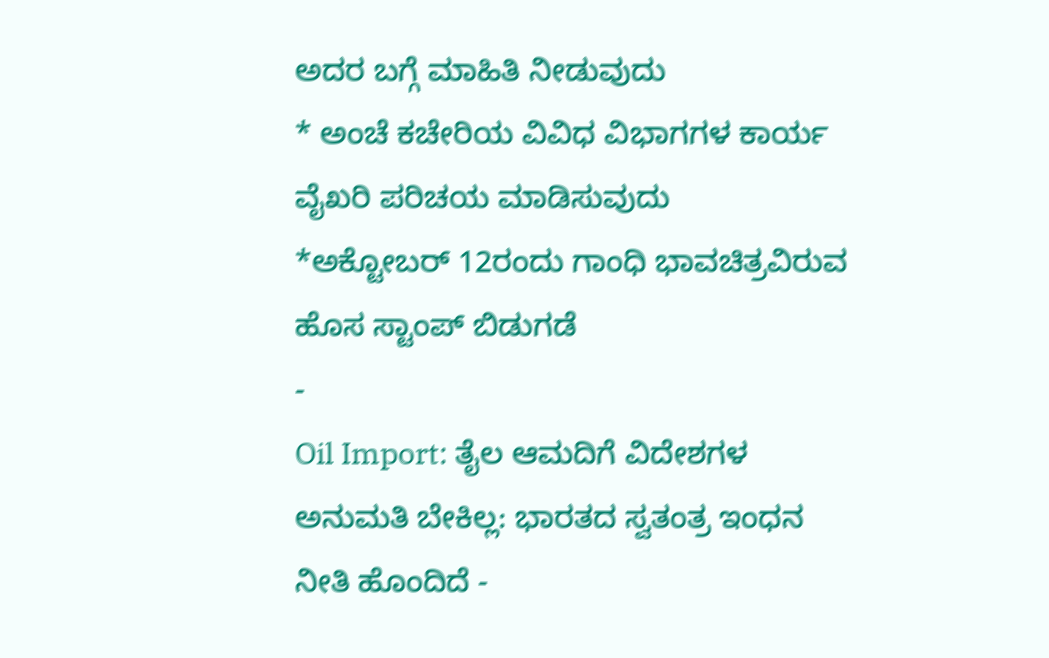ಅದರ ಬಗ್ಗೆ ಮಾಹಿತಿ ನೀಡುವುದು
* ಅಂಚೆ ಕಚೇರಿಯ ವಿವಿಧ ವಿಭಾಗಗಳ ಕಾರ್ಯ ವೈಖರಿ ಪರಿಚಯ ಮಾಡಿಸುವುದು
*ಅಕ್ಟೋಬರ್ 12ರಂದು ಗಾಂಧಿ ಭಾವಚಿತ್ರವಿರುವ ಹೊಸ ಸ್ಟಾಂಪ್ ಬಿಡುಗಡೆ
-
Oil Import: ತೈಲ ಆಮದಿಗೆ ವಿದೇಶಗಳ ಅನುಮತಿ ಬೇಕಿಲ್ಲ: ಭಾರತದ ಸ್ವತಂತ್ರ ಇಂಧನ ನೀತಿ ಹೊಂದಿದೆ -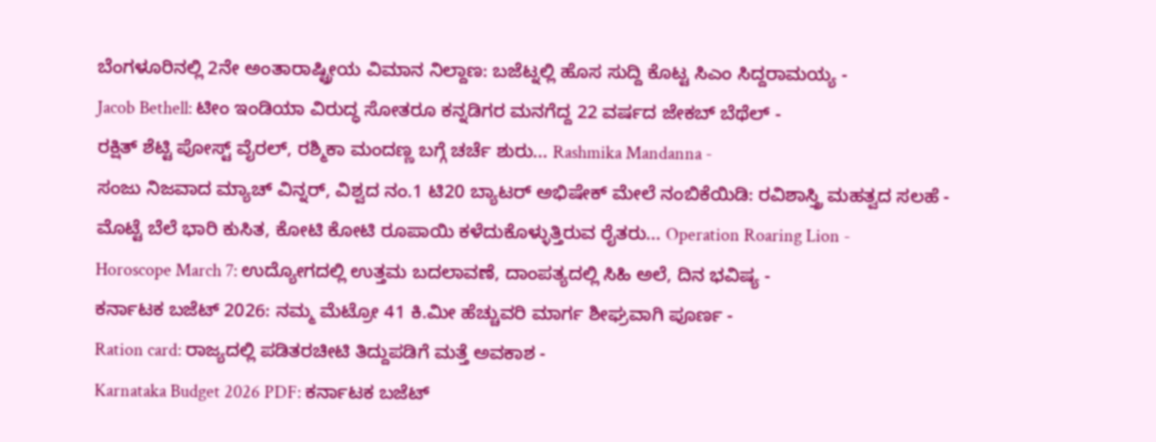ಬೆಂಗಳೂರಿನಲ್ಲಿ 2ನೇ ಅಂತಾರಾಷ್ಟ್ರೀಯ ವಿಮಾನ ನಿಲ್ದಾಣ: ಬಜೆಟ್ನಲ್ಲಿ ಹೊಸ ಸುದ್ದಿ ಕೊಟ್ಟ ಸಿಎಂ ಸಿದ್ದರಾಮಯ್ಯ -
Jacob Bethell: ಟೀಂ ಇಂಡಿಯಾ ವಿರುದ್ಧ ಸೋತರೂ ಕನ್ನಡಿಗರ ಮನಗೆದ್ದ 22 ವರ್ಷದ ಜೇಕಬ್ ಬೆಥೆಲ್ -
ರಕ್ಷಿತ್ ಶೆಟ್ಟಿ ಪೋಸ್ಟ್ ವೈರಲ್, ರಶ್ಮಿಕಾ ಮಂದಣ್ಣ ಬಗ್ಗೆ ಚರ್ಚೆ ಶುರು... Rashmika Mandanna -
ಸಂಜು ನಿಜವಾದ ಮ್ಯಾಚ್ ವಿನ್ನರ್, ವಿಶ್ವದ ನಂ.1 ಟಿ20 ಬ್ಯಾಟರ್ ಅಭಿಷೇಕ್ ಮೇಲೆ ನಂಬಿಕೆಯಿಡಿ: ರವಿಶಾಸ್ತ್ರಿ ಮಹತ್ವದ ಸಲಹೆ -
ಮೊಟ್ಟೆ ಬೆಲೆ ಭಾರಿ ಕುಸಿತ, ಕೋಟಿ ಕೋಟಿ ರೂಪಾಯಿ ಕಳೆದುಕೊಳ್ಳುತ್ತಿರುವ ರೈತರು... Operation Roaring Lion -
Horoscope March 7: ಉದ್ಯೋಗದಲ್ಲಿ ಉತ್ತಮ ಬದಲಾವಣೆ, ದಾಂಪತ್ಯದಲ್ಲಿ ಸಿಹಿ ಅಲೆ, ದಿನ ಭವಿಷ್ಯ -
ಕರ್ನಾಟಕ ಬಜೆಟ್ 2026: ನಮ್ಮ ಮೆಟ್ರೋ 41 ಕಿ.ಮೀ ಹೆಚ್ಚುವರಿ ಮಾರ್ಗ ಶೀಘ್ರವಾಗಿ ಪೂರ್ಣ -
Ration card: ರಾಜ್ಯದಲ್ಲಿ ಪಡಿತರಚೀಟಿ ತಿದ್ದುಪಡಿಗೆ ಮತ್ತೆ ಅವಕಾಶ -
Karnataka Budget 2026 PDF: ಕರ್ನಾಟಕ ಬಜೆಟ್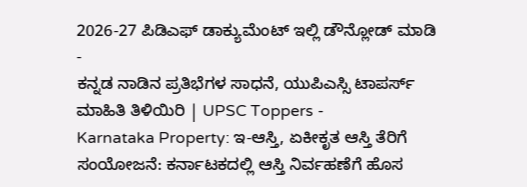2026-27 ಪಿಡಿಎಫ್ ಡಾಕ್ಯುಮೆಂಟ್ ಇಲ್ಲಿ ಡೌನ್ಲೋಡ್ ಮಾಡಿ -
ಕನ್ನಡ ನಾಡಿನ ಪ್ರತಿಭೆಗಳ ಸಾಧನೆ, ಯುಪಿಎಸ್ಸಿ ಟಾಪರ್ಸ್ ಮಾಹಿತಿ ತಿಳಿಯಿರಿ | UPSC Toppers -
Karnataka Property: ಇ-ಆಸ್ತಿ, ಏಕೀಕೃತ ಆಸ್ತಿ ತೆರಿಗೆ ಸಂಯೋಜನೆ: ಕರ್ನಾಟಕದಲ್ಲಿ ಆಸ್ತಿ ನಿರ್ವಹಣೆಗೆ ಹೊಸ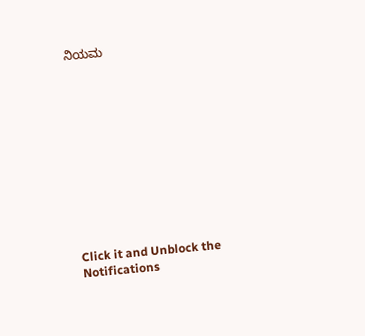ನಿಯಮ












Click it and Unblock the Notifications